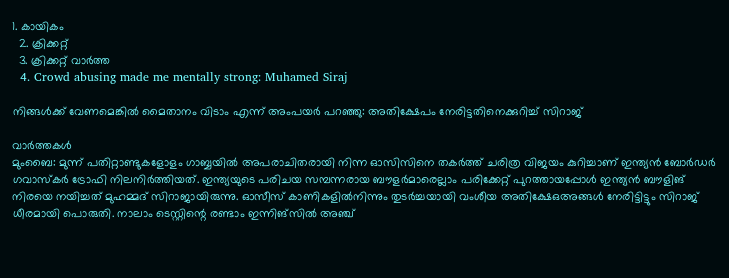1. കായികം
  2. ക്രിക്കറ്റ്‌
  3. ക്രിക്കറ്റ്‌ വാര്‍ത്ത
  4. Crowd abusing made me mentally strong: Muhamed Siraj

നിങ്ങൾക്ക് വേണമെങ്കിൽ മൈതാനം വിടാം എന്ന് അംപയർ പറഞ്ഞു: അതിക്ഷേപം നേരിട്ടതിനെക്കുറിച്ച് സിറാജ്

വാർത്തകൾ
മുംബൈ: മുന്ന് പതിറ്റാണ്ടുകളോളം ഗാബ്ബയിൽ അപരാചിതരായി നിന്ന ഓസിസിനെ തകർത്ത് ചരിത്ര വിജയം കുറിച്ചാണ് ഇന്ത്യൻ ബോർഡർ ഗവാസ്കർ ട്രോഫി നിലനിർത്തിയത്. ഇന്ത്യയുടെ പരിചയ സമ്പന്നരായ ബൗളർമാരെല്ലാം പരിക്കേറ്റ് പുറത്തായപ്പോൾ ഇന്ത്യൻ ബൗളിങ് നിരയെ നയിച്ചത് മുഹമ്മദ് സിറാജായിരുന്നു. ഓസീസ് കാണികളിൽനിന്നും തുടർച്ചയായി വംശീയ അതിക്ഷേഒഅങ്ങൾ നേരിട്ടിട്ടും സിറാജ് ധീരമായി പൊരുതി. നാലാം ടെസ്റ്റിന്റെ രണ്ടാം ഇന്നിങ്സിൽ അഞ്ച്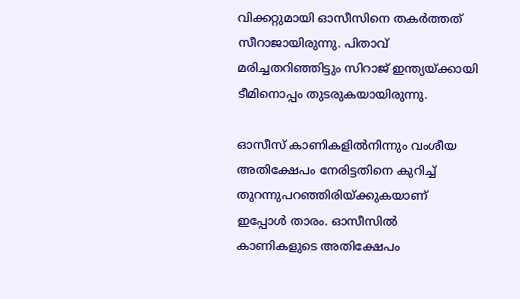വിക്കറ്റുമായി ഓസീസിനെ തകർത്തത് സീറാജായിരുന്നു. പിതാവ് മരിച്ചതറിഞ്ഞിട്ടും സിറാജ് ഇന്ത്യയ്ക്കായി ടീമിനൊപ്പം തുടരുകയായിരുന്നു.

ഓസീസ് കാണികളിൽനിന്നും വംശീയ അതിക്ഷേപം നേരിട്ടതിനെ കുറിച്ച് തുറന്നുപറഞ്ഞിരിയ്ക്കുകയാണ് ഇപ്പോൾ താരം. ഓസീസിൽ കാണികളുടെ അതിക്ഷേപം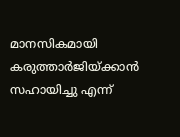മാനസികമായി കരുത്താർജിയ്ക്കാൻ സഹായിച്ചു എന്ന്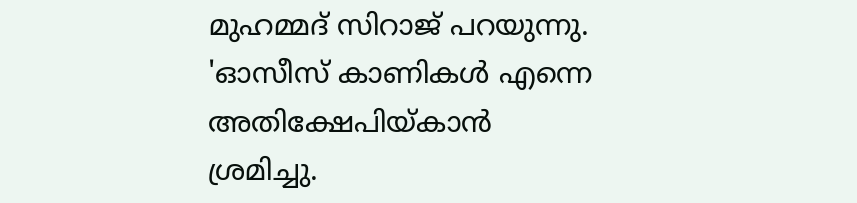മുഹമ്മദ് സിറാജ് പറയുന്നു. 'ഓസീസ് കാണികൾ എന്നെ അതിക്ഷേപിയ്കാൻ ശ്രമിച്ചു.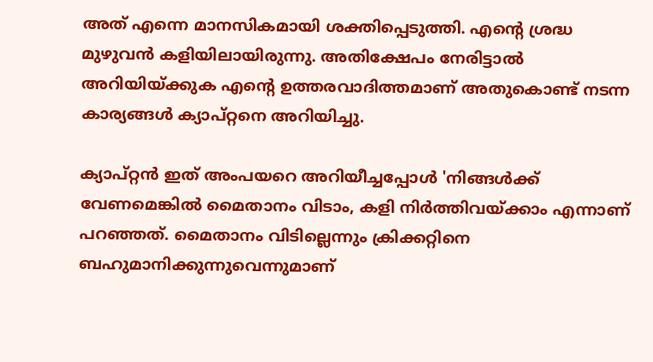അത് എന്നെ മാനസികമായി ശക്തിപ്പെടുത്തി. എന്റെ ശ്രദ്ധ മുഴുവൻ കളിയിലായിരുന്നു. അതിക്ഷേപം നേരിട്ടാൽ അറിയിയ്ക്കുക എന്റെ ഉത്തരവാദിത്തമാണ് അതുകൊണ്ട് നടന്ന കാര്യങ്ങൾ ക്യാപ്റ്റനെ അറിയിച്ചു.

ക്യാപ്റ്റൻ ഇത് അംപയറെ അറിയീച്ചപ്പോൾ 'നിങ്ങൾക്ക് വേണമെങ്കിൽ മൈതാനം വിടാം, കളി നിർത്തിവയ്ക്കാം എന്നാണ് പറഞ്ഞത്. മൈതാനം വിടില്ലെന്നും ക്രിക്കറ്റിനെ ബഹുമാനിക്കുന്നുവെന്നുമാണ്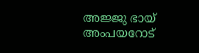അജ്ജു ഭായ് അംപയറോട്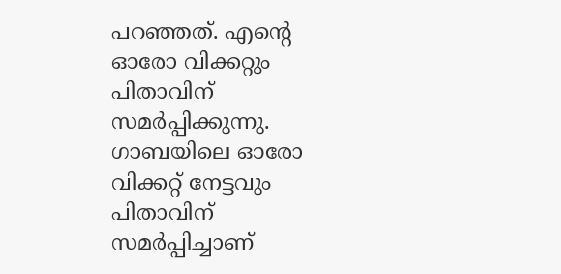പറഞ്ഞത്. എന്റെ ഓരോ വിക്കറ്റും പിതാവിന് സമര്‍പ്പിക്കുന്നു. ഗാബയിലെ ഓരോ വിക്കറ്റ് നേട്ടവും പിതാവിന് സമര്‍പ്പിച്ചാണ്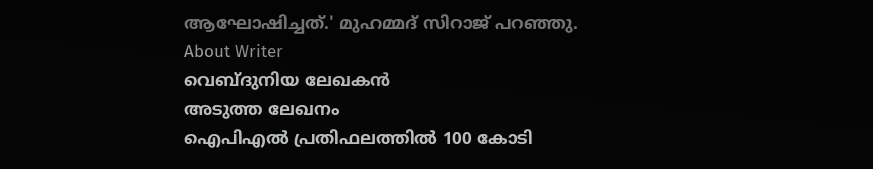ആഘോഷിച്ചത്.' മുഹമ്മദ് സിറാജ് പറഞ്ഞു.
About Writer
വെബ്ദുനിയ ലേഖകൻ
അടുത്ത ലേഖനം
ഐപിഎല്‍ പ്രതിഫലത്തിൽ 100 കോടി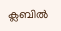ക്ലബില്‍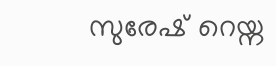സുരേഷ് റെയ്ന